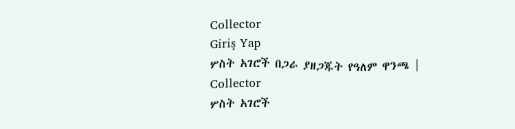Collector
Giriş Yap
ሦስት አገሮች በጋራ ያዘጋጁት የዓለም ዋንጫ | Collector
ሦስት አገሮች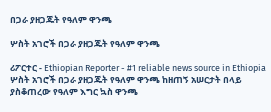በጋራ ያዘጋጁት የዓለም ዋንጫ

ሦስት አገሮች በጋራ ያዘጋጁት የዓለም ዋንጫ

ሪፖርተር - Ethiopian Reporter - #1 reliable news source in Ethiopia ሦስት አገሮች በጋራ ያዘጋጁት የዓለም ዋንጫ ከዘጠኝ አሠርታት በላይ ያስቆጠረው የዓለም እግር ኳስ ዋንጫ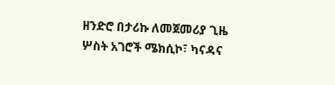ዘንድሮ በታሪኩ ለመጀመሪያ ጊዜ ሦስት አገሮች ሜክሲኮ፣ ካናዳና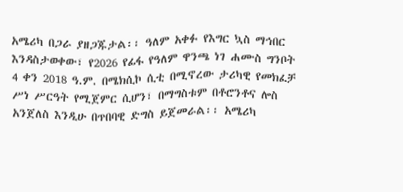አሜሪካ በጋራ ያዘጋጁታል፡፡ ዓለም አቀፉ የእግር ኳስ ማኅበር እንዳስታወቀው፣ የ2026 የፊፋ የዓለም ዋንጫ ነገ ሐሙስ ግንቦት 4 ቀን 2018 ዓ.ም. በሜክሲኮ ሲቲ በሚኖረው ታሪካዊ የመክፈቻ ሥነ ሥርዓት የሚጀምር ሲሆን፣ በማግስቱም በቶሮንቶና ሎስ አንጀለስ እንዲሁ በጥበባዊ ድግስ ይጀመራል፡፡ አሜሪካ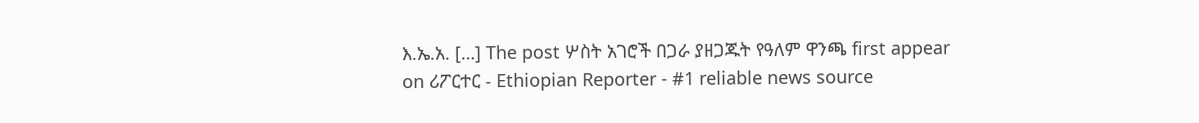እ.ኤ.አ. […] The post ሦስት አገሮች በጋራ ያዘጋጁት የዓለም ዋንጫ first appear on ሪፖርተር - Ethiopian Reporter - #1 reliable news source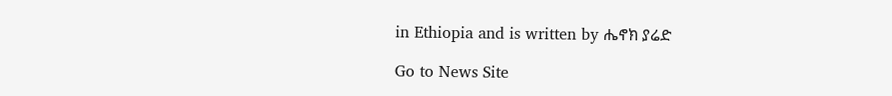in Ethiopia and is written by ሔኖክ ያሬድ

Go to News Site